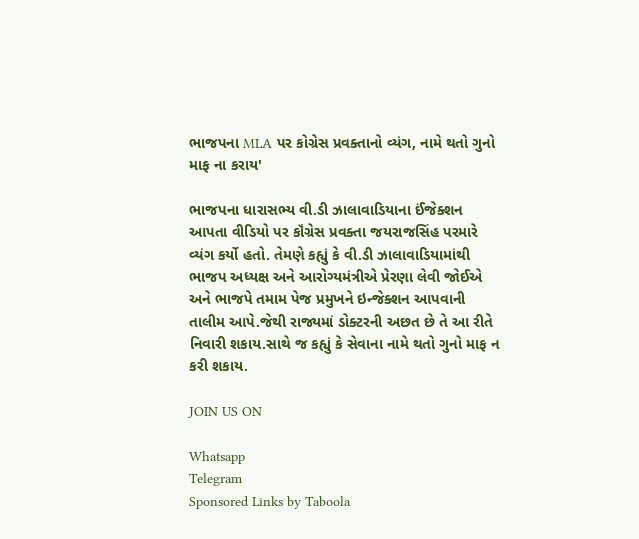ભાજપના MLA પર કોગ્રેસ પ્રવક્તાનો વ્યંગ, નામે થતો ગુનો માફ ના કરાય'

ભાજપના ધારાસભ્ય વી.ડી ઝાલાવાડિયાના ઈંજેક્શન આપતા વીડિયો પર કૉંગ્રેસ પ્રવક્તા જયરાજસિંહ પરમારે વ્યંગ કર્યો હતો. તેમણે કહ્યું કે વી.ડી ઝાલાવાડિયામાંથી ભાજપ અધ્યક્ષ અને આરોગ્યમંત્રીએ પ્રેરણા લેવી જોઈએ અને ભાજપે તમામ પેજ પ્રમુખને ઇન્જેક્શન આપવાની તાલીમ આપે.જેથી રાજ્યમાં ડોક્ટરની અછત છે તે આ રીતે નિવારી શકાય.સાથે જ કહ્યું કે સેવાના નામે થતો ગુનો માફ ન કરી શકાય.

JOIN US ON

Whatsapp
Telegram
Sponsored Links by Taboola